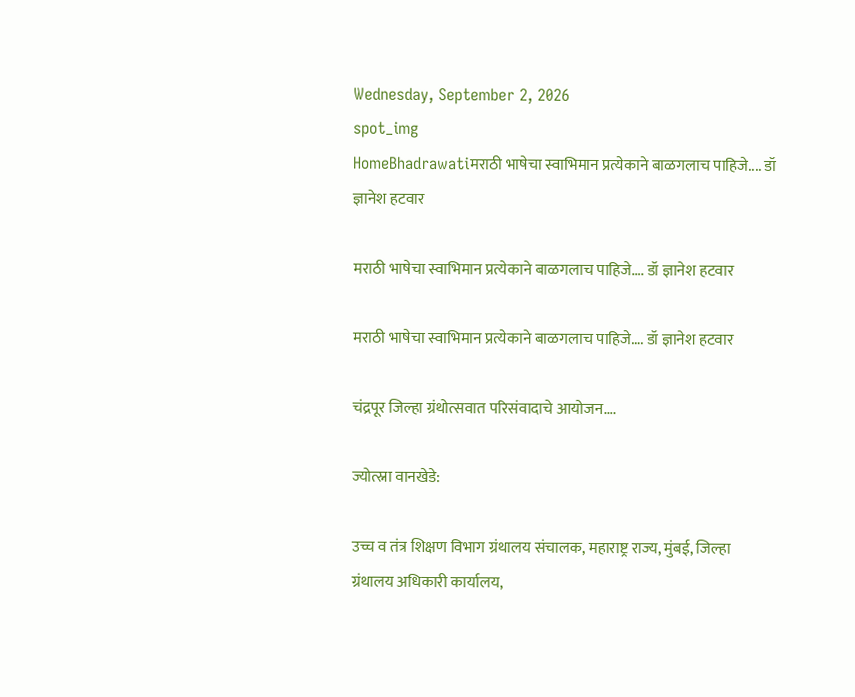Wednesday, September 2, 2026
spot_img
HomeBhadrawatiमराठी भाषेचा स्वाभिमान प्रत्येकाने बाळगलाच पाहिजे.... डॉ ज्ञानेश हटवार

मराठी भाषेचा स्वाभिमान प्रत्येकाने बाळगलाच पाहिजे…. डॉ ज्ञानेश हटवार

मराठी भाषेचा स्वाभिमान प्रत्येकाने बाळगलाच पाहिजे…. डॉ ज्ञानेश हटवार

चंद्रपूर जिल्हा ग्रंथोत्सवात परिसंवादाचे आयोजन….

ज्योत्स्ना वानखेडे:

उच्च व तंत्र शिक्षण विभाग ग्रंथालय संचालक, महाराष्ट्र राज्य, मुंबई, जिल्हा ग्रंथालय अधिकारी कार्यालय,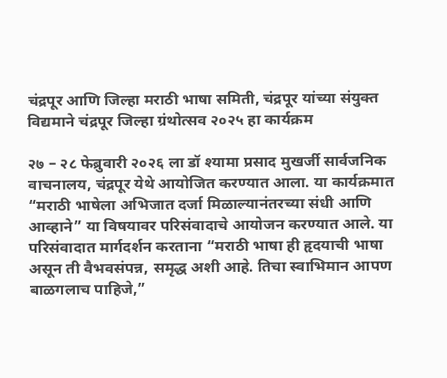चंद्रपूर आणि जिल्हा मराठी भाषा समिती, चंद्रपूर यांच्या संयुक्त विद्यमाने चंद्रपूर जिल्हा ग्रंथोत्सव २०२५ हा कार्यक्रम

२७ – २८ फेब्रुवारी २०२६ ला डॉ श्यामा प्रसाद मुखर्जी सार्वजनिक वाचनालय, चंद्रपूर येथे आयोजित करण्यात आला. या कार्यक्रमात “मराठी भाषेला अभिजात दर्जा मिळाल्यानंतरच्या संधी आणि आव्हाने” या विषयावर परिसंवादाचे आयोजन करण्यात आले. या परिसंवादात मार्गदर्शन करताना “मराठी भाषा ही हृदयाची भाषा असून ती वैभवसंपन्न, समृद्ध अशी आहे. तिचा स्वाभिमान आपण बाळगलाच पाहिजे,”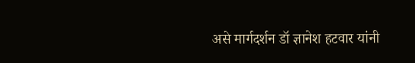असे मार्गदर्शन डॉ ज्ञानेश हटवार यांनी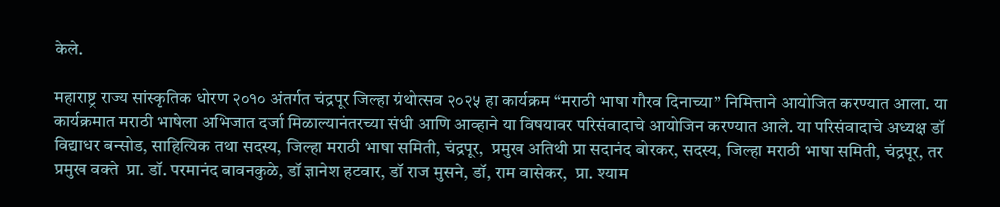केले.

महाराष्ट्र राज्य सांस्कृतिक धोरण २०१० अंतर्गत चंद्रपूर जिल्हा ग्रंथोत्सव २०२५ हा कार्यक्रम “मराठी भाषा गौरव दिनाच्या” निमित्ताने आयोजित करण्यात आला. या कार्यक्रमात मराठी भाषेला अभिजात दर्जा मिळाल्यानंतरच्या संधी आणि आव्हाने या विषयावर परिसंवादाचे आयोजिन करण्यात आले. या परिसंवादाचे अध्यक्ष डॉ विद्याधर बन्सोड, साहित्यिक तथा सदस्य, जिल्हा मराठी भाषा समिती, चंद्रपूर,  प्रमुख अतिथी प्रा सदानंद बोरकर, सदस्य, जिल्हा मराठी भाषा समिती, चंद्रपूर, तर प्रमुख वक्ते  प्रा. डॉ. परमानंद बावनकुळे, डॉ ज्ञानेश हटवार, डॉ राज मुसने, डॉ, राम वासेकर,  प्रा. श्याम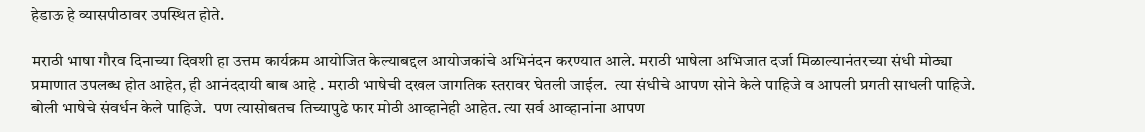हेडाऊ हे व्यासपीठावर उपस्थित होते.

मराठी भाषा गौरव दिनाच्या दिवशी हा उत्तम कार्यक्रम आयोजित केल्याबद्दल आयोजकांचे अभिनंदन करण्यात आले. मराठी भाषेला अभिजात दर्जा मिळाल्यानंतरच्या संधी मोठ्या प्रमाणात उपलब्ध होत आहेत, ही आनंददायी बाब आहे . मराठी भाषेची दखल जागतिक स्तरावर घेतली जाईल.  त्या संधीचे आपण सोने केले पाहिजे व आपली प्रगती साधली पाहिजे. बोली भाषेचे संवर्धन केले पाहिजे.  पण त्यासोबतच तिच्यापुढे फार मोठी आव्हानेही आहेत. त्या सर्व आव्हानांना आपण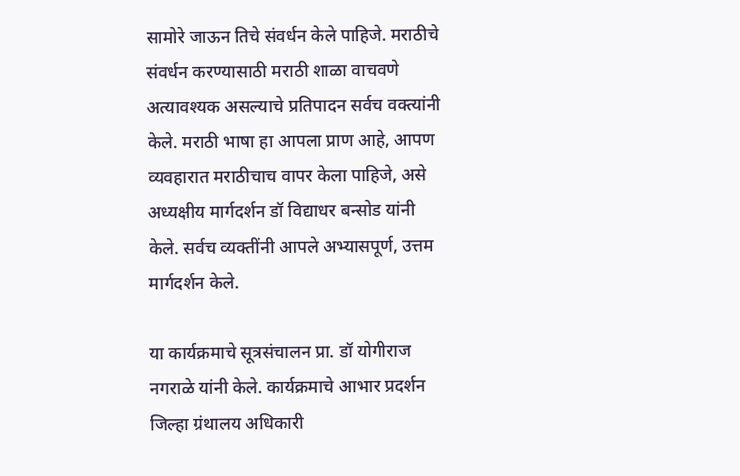सामोरे जाऊन तिचे संवर्धन केले पाहिजे. मराठीचे संवर्धन करण्यासाठी मराठी शाळा वाचवणे अत्यावश्यक असल्याचे प्रतिपादन सर्वच वक्त्यांनी केले. मराठी भाषा हा आपला प्राण आहे, आपण व्यवहारात मराठीचाच वापर केला पाहिजे, असे अध्यक्षीय मार्गदर्शन डॉ विद्याधर बन्सोड यांनी केले. सर्वच व्यक्तींनी आपले अभ्यासपूर्ण, उत्तम मार्गदर्शन केले.

या कार्यक्रमाचे सूत्रसंचालन प्रा. डॉ योगीराज नगराळे यांनी केले. कार्यक्रमाचे आभार प्रदर्शन जिल्हा ग्रंथालय अधिकारी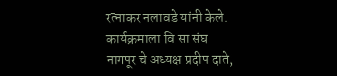रत्नाकर नलावडे यांनी केले. कार्यक्रमाला वि सा संघ नागपूर चे अध्यक्ष प्रदीप दाते,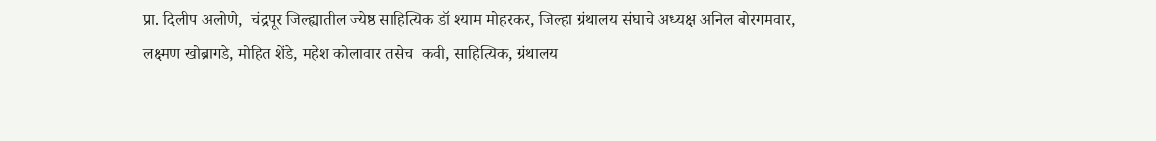प्रा. दिलीप अलोणे,  चंद्रपूर जिल्ह्यातील ज्येष्ठ साहित्यिक डॉ श्याम मोहरकर, जिल्हा ग्रंथालय संघाचे अध्यक्ष अनिल बोरगमवार, लक्ष्मण खोब्रागडे, मोहित शेंडे, महेश कोलावार तसेच  कवी, साहित्यिक, ग्रंथालय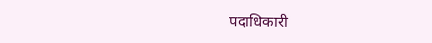पदाधिकारी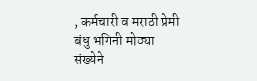, कर्मचारी व मराठी प्रेमी बंधु भगिनी मोठ्या संख्येने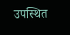उपस्थित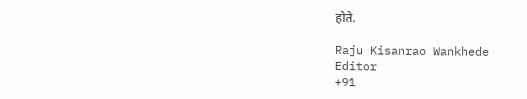होते.

Raju Kisanrao Wankhede
Editor
+91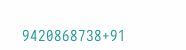9420868738+91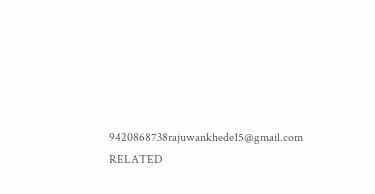9420868738rajuwankhede15@gmail.com
RELATED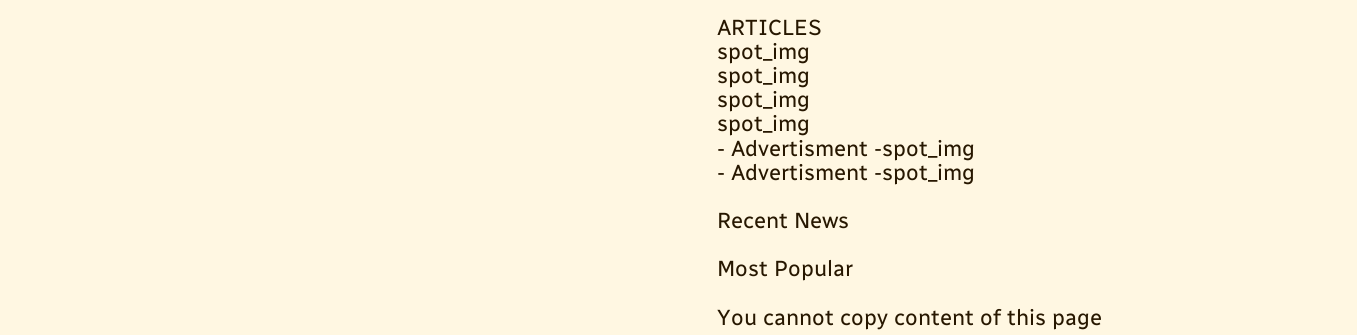ARTICLES
spot_img
spot_img
spot_img
spot_img
- Advertisment -spot_img
- Advertisment -spot_img

Recent News

Most Popular

You cannot copy content of this page